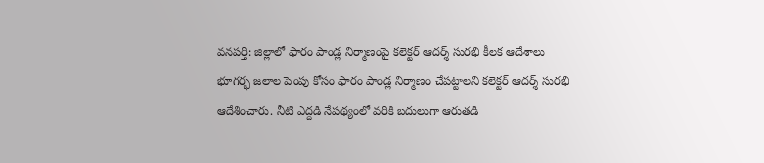వనపర్తి: జిల్లాలో ఫారం పాండ్ల నిర్మాణంపై కలెక్టర్ ఆదర్శ్ సురభి కీలక ఆదేశాలు
భూగర్భ జలాల పెంపు కోసం ఫారం పాండ్ల నిర్మాణం చేపట్టాలని కలెక్టర్ ఆదర్శ్ సురభి ఆదేశించారు. నీటి ఎద్దడి నేపథ్యంలో వరికి బదులుగా ఆరుతడి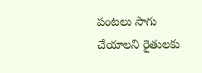పంటలు సాగు చేయాలని రైతులకు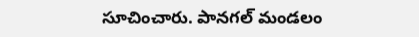సూచించారు. పానగల్ మండలం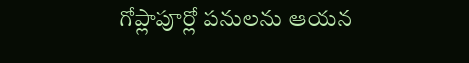గోప్లాపూర్లో పనులను ఆయన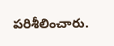పరిశీలించారు.